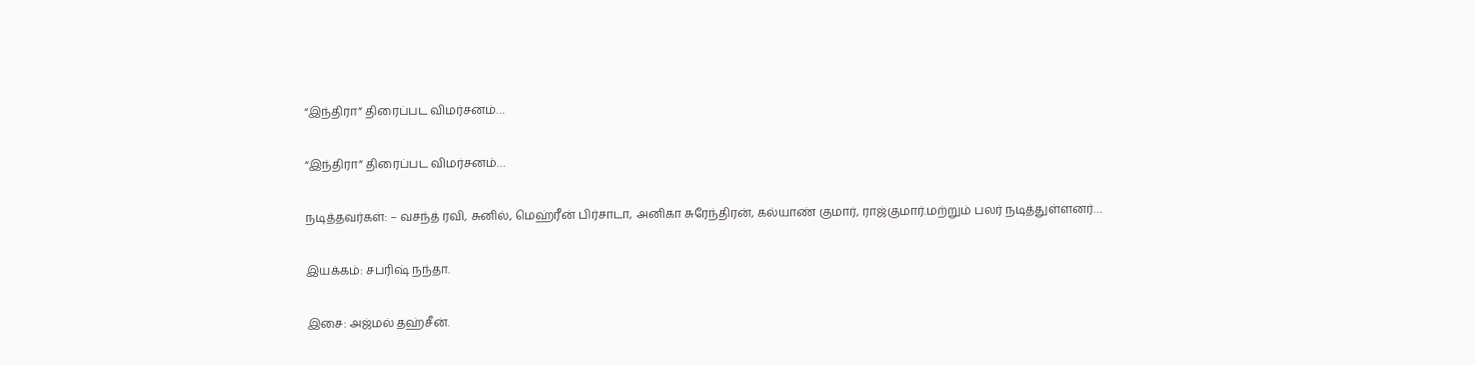“இந்திரா” திரைப்பட விமர்சனம்…

“இந்திரா” திரைப்பட விமர்சனம்…

நடித்தவர்கள்: – வசந்த் ரவி, சுனில், மெஹ்ரீன் பிர்சாடா, அனிகா சுரேந்திரன், கல்யாண் குமார், ராஜ்குமார்.மற்றும் பலர் நடித்துள்ளனர்…

இயக்கம்: சபரிஷ் நந்தா.

இசை: அஜ்மல் தஹ்சீன்.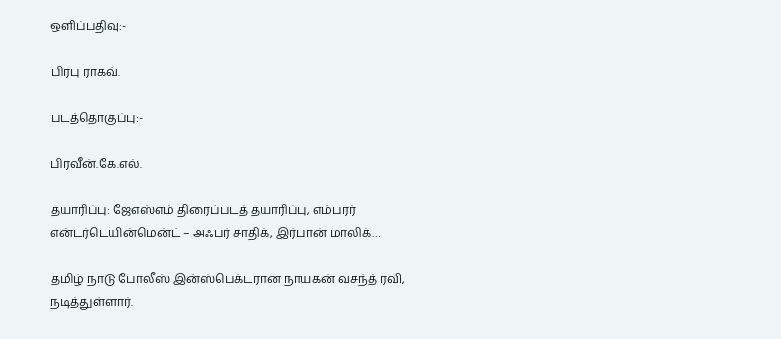ஒளிப்பதிவு:-

பிரபு ராகவ்.

படத்தொகுப்பு:-

பிரவீன்.கே.எல்.

தயாரிப்பு: ஜேஎஸ்எம் திரைப்படத் தயாரிப்பு, எம்பரர் என்டர்டெயின்மென்ட் – அஃபர் சாதிக், இர்பான் மாலிக்…

தமிழ் நாடு போலீஸ் இன்ஸ்பெக்டரான நாயகன் வசந்த் ரவி, நடித்துள்ளார்.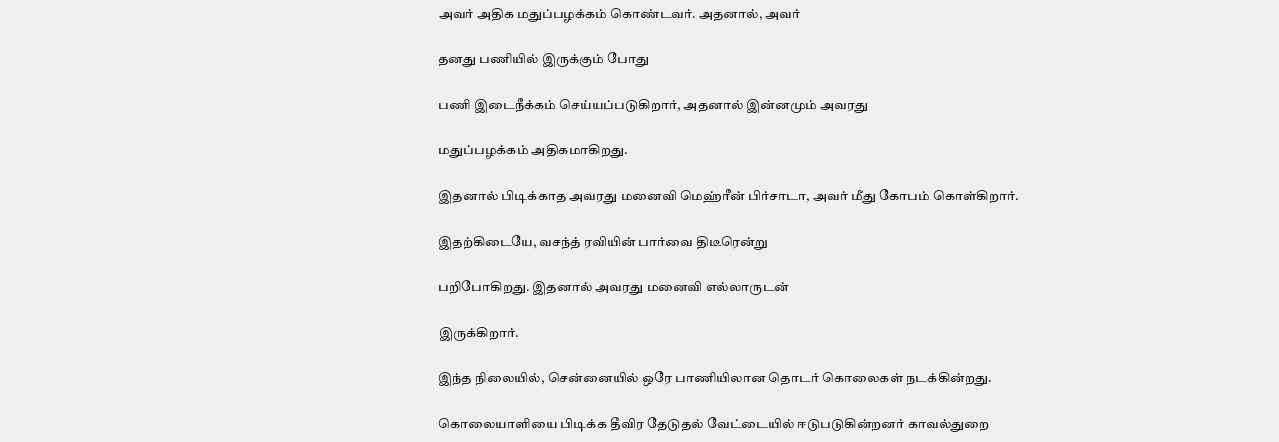அவர் அதிக மதுப்பழக்கம் கொண்டவர். அதனால், அவர்

தனது பணியில் இருக்கும் போது

பணி இடைநீக்கம் செய்யப்படுகிறார், அதனால் இன்னமும் அவரது

மதுப்பழக்கம் அதிகமாகிறது.

இதனால் பிடிக்காத அவரது மனைவி மெஹ்ரீன் பிர்சாடா, அவர் மீது கோபம் கொள்கிறார்.

இதற்கிடையே, வசந்த் ரவியின் பார்வை திடீரென்று

பறிபோகிறது. இதனால் அவரது மனைவி எல்லாருடன்

இருக்கிறார்.

இந்த நிலையில், சென்னையில் ஒரே பாணியிலான தொடர் கொலைகள் நடக்கின்றது.

கொலையாளியை பிடிக்க தீவிர தேடுதல் வேட்டையில் ஈடுபடுகின்றனர் காவல்துறை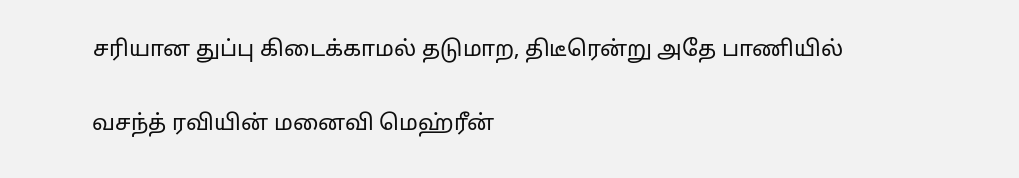சரியான துப்பு கிடைக்காமல் தடுமாற, திடீரென்று அதே பாணியில்

வசந்த் ரவியின் மனைவி மெஹ்ரீன்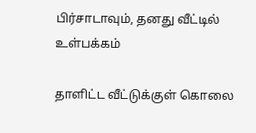பிர்சாடாவும், தனது வீட்டில் உள்பக்கம்

தாளிட்ட வீட்டுக்குள் கொலை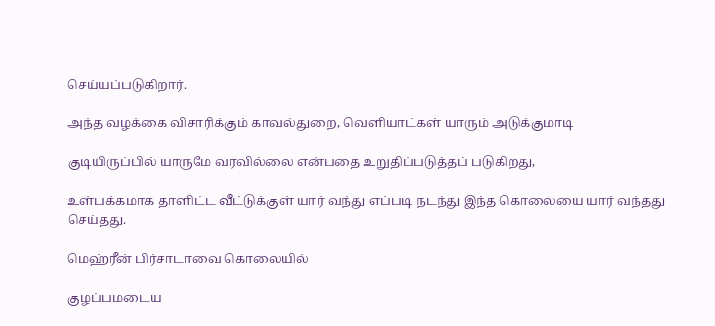செய்யப்படுகிறார்.

அந்த வழக்கை விசாரிக்கும் காவல்துறை, வெளியாட்கள் யாரும் அடுக்குமாடி

குடியிருப்பில் யாருமே வரவில்லை என்பதை உறுதிப்படுத்தப் படுகிறது,

உள்பக்கமாக தாளிட்ட வீட்டுக்குள் யார் வந்து எப்படி நடந்து இந்த கொலையை யார் வந்தது செய்தது.

மெஹ்ரீன் பிர்சாடாவை கொலையில்

குழப்பமடைய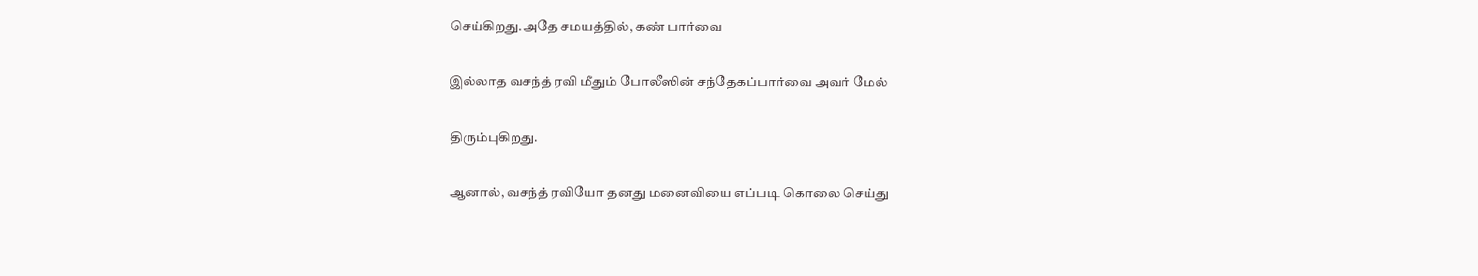செய்கிறது.அதே சமயத்தில், கண் பார்வை

இல்லாத வசந்த் ரவி மீதும் போலீஸின் சந்தேகப்பார்வை அவர் மேல்

திரும்புகிறது.

ஆனால், வசந்த் ரவியோ தனது மனைவியை எப்படி கொலை செய்து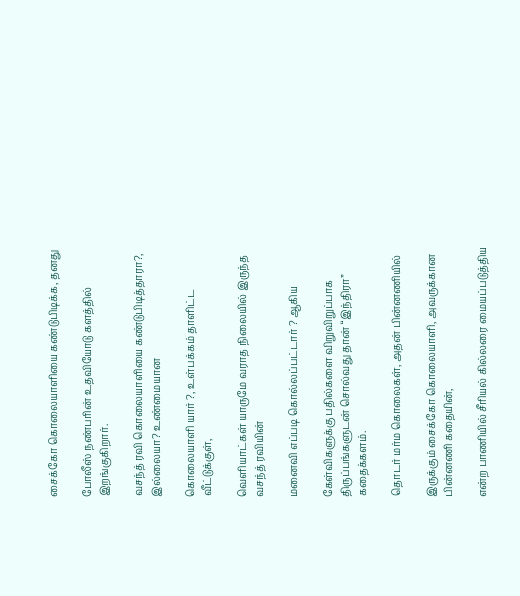சைக்கோ கொலையாளியை கண்டுபிடிக்க, தனது

போலீஸ் நண்பரின் உதவியோடு களத்தில் இறங்குகிறார்.

வசந்த் ரவி கொலையாளியை கண்டுபிடித்தாரா?, இல்லையா? உண்மையான

கொலையாளி யார் ?, உள்பக்கம் தாளிட்ட வீட்டுக்குள்,

வெளியாட்கள் யாருமே வராத நிலையில் இருந்த வசந்த் ரவியின்

மனைவி எப்படி கொல்லப்பட்டார் ? ஆகிய

கேள்விகளுக்கு பதில்களை விறுவிறுப்பாக திருப்பங்களுடன் சொல்வது தான் “இந்திரா” கதைக்களம்.

தொடர் மர்ம கொலைகள், அதன் பின்னணியில்

இருக்கும் சைக்கோ கொலையாளி, அவருக்கான பின்னணி கதையின்,

என்ற பாணியில் சீரியல் கில்லரை மையப்படுத்திய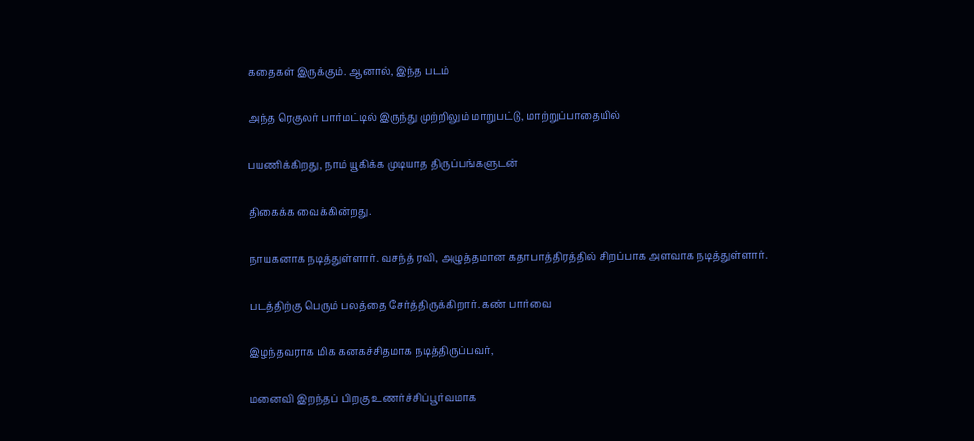கதைகள் இருக்கும். ஆனால், இந்த படம்

அந்த ரெகுலர் பார்மட்டில் இருந்து முற்றிலும் மாறுபட்டு, மாற்றுப்பாதையில்

பயணிக்கிறது, நாம் யூகிக்க முடியாத திருப்பங்களுடன்

திகைக்க வைக்கின்றது.

நாயகனாக நடித்துள்ளார். வசந்த் ரவி, அழுத்தமான கதாபாத்திரத்தில் சிறப்பாக அளவாக நடித்துள்ளார்.

படத்திற்கு பெரும் பலத்தை சேர்த்திருக்கிறார். கண் பார்வை

இழந்தவராக மிக கனகச்சிதமாக நடித்திருப்பவர்,

மனைவி இறந்தப் பிறகு உணர்ச்சிப்பூர்வமாக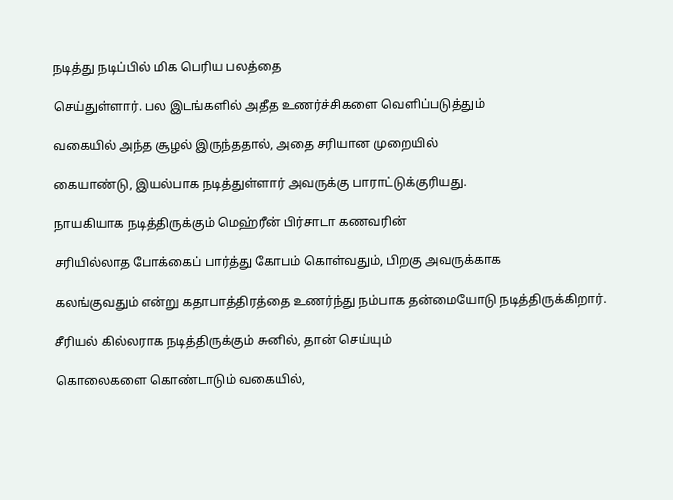நடித்து நடிப்பில் மிக பெரிய பலத்தை

செய்துள்ளார். பல இடங்களில் அதீத உணர்ச்சிகளை வெளிப்படுத்தும்

வகையில் அந்த சூழல் இருந்ததால், அதை சரியான முறையில்

கையாண்டு, இயல்பாக நடித்துள்ளார் அவருக்கு பாராட்டுக்குரியது.

நாயகியாக நடித்திருக்கும் மெஹ்ரீன் பிர்சாடா கணவரின்

சரியில்லாத போக்கைப் பார்த்து கோபம் கொள்வதும், பிறகு அவருக்காக

கலங்குவதும் என்று கதாபாத்திரத்தை உணர்ந்து நம்பாக தன்மையோடு நடித்திருக்கிறார்.

சீரியல் கில்லராக நடித்திருக்கும் சுனில், தான் செய்யும்

கொலைகளை கொண்டாடும் வகையில்,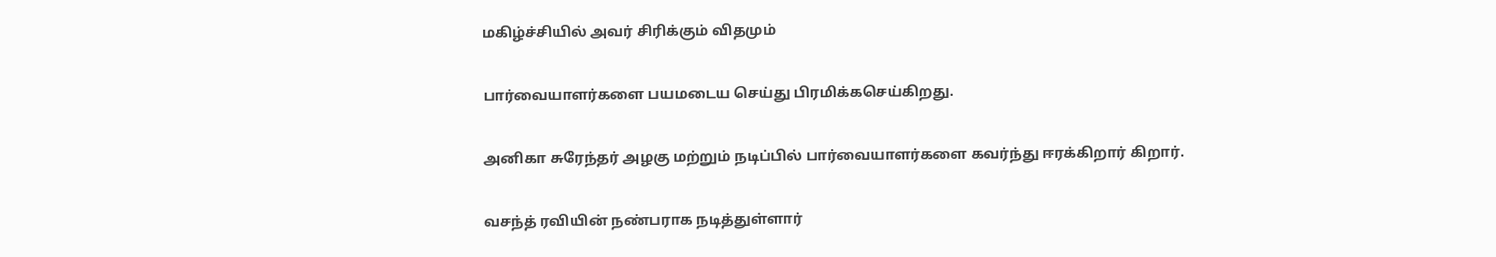மகிழ்ச்சியில் அவர் சிரிக்கும் விதமும்

பார்வையாளர்களை பயமடைய செய்து பிரமிக்கசெய்கிறது.

அனிகா சுரேந்தர் அழகு மற்றும் நடிப்பில் பார்வையாளர்களை கவர்ந்து ஈரக்கிறார் கிறார்.

வசந்த் ரவியின் நண்பராக நடித்துள்ளார்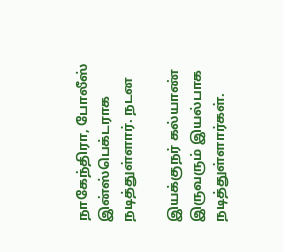நாகேந்திரா, போலீஸ் இன்ஸ்பெக்டராக நடித்துள்ளார். நடன

இயக்குநர் கல்யாண் இருவரும் இயல்பாக நடித்துள்ளார்கள்.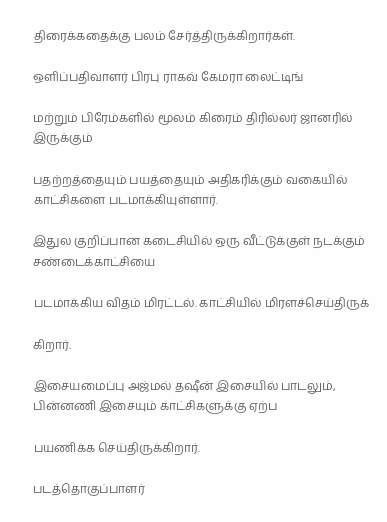திரைக்கதைக்கு பலம் சேர்த்திருக்கிறார்கள்.

ஒளிப்பதிவாளர் பிரபு ராகவ் கேமரா லைட்டிங்

மற்றும் பிரேம்களில் மூலம் கிரைம் திரில்லர் ஜானரில் இருக்கும்

பதற்றத்தையும் பயத்தையும் அதிகரிக்கும் வகையில் காட்சிகளை படமாக்கியுள்ளார்.

இதுல குறிப்பான கடைசியில் ஒரு வீட்டுக்குள் நடக்கும் சண்டைக்காட்சியை

படமாக்கிய விதம் மிரட்டல். காட்சியில் மிரளச்செய்திருக்

கிறார்.

இசையமைப்பு அஜ்மல் தஷீன் இசையில் பாடலும், பின்னணி இசையும் காட்சிகளுக்கு ஏற்ப

பயணிக்க செய்திருக்கிறார்.

படத்தொகுப்பாளர்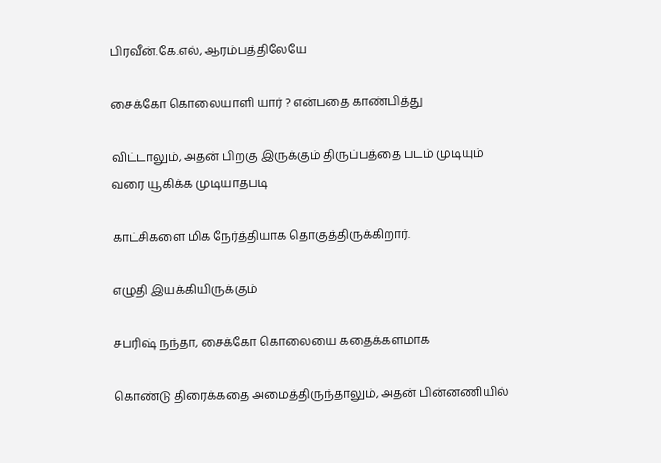பிரவீன்.கே.எல், ஆரம்பத்திலேயே

சைக்கோ கொலையாளி யார் ? என்பதை காண்பித்து

விட்டாலும், அதன் பிறகு இருக்கும் திருப்பத்தை படம் முடியும் வரை யூகிக்க முடியாதபடி

காட்சிகளை மிக நேர்த்தியாக தொகுத்திருக்கிறார்.

எழுதி இயக்கியிருக்கும்

சபரிஷ் நந்தா, சைக்கோ கொலையை கதைக்களமாக

கொண்டு திரைக்கதை அமைத்திருந்தாலும், அதன் பின்னணியில்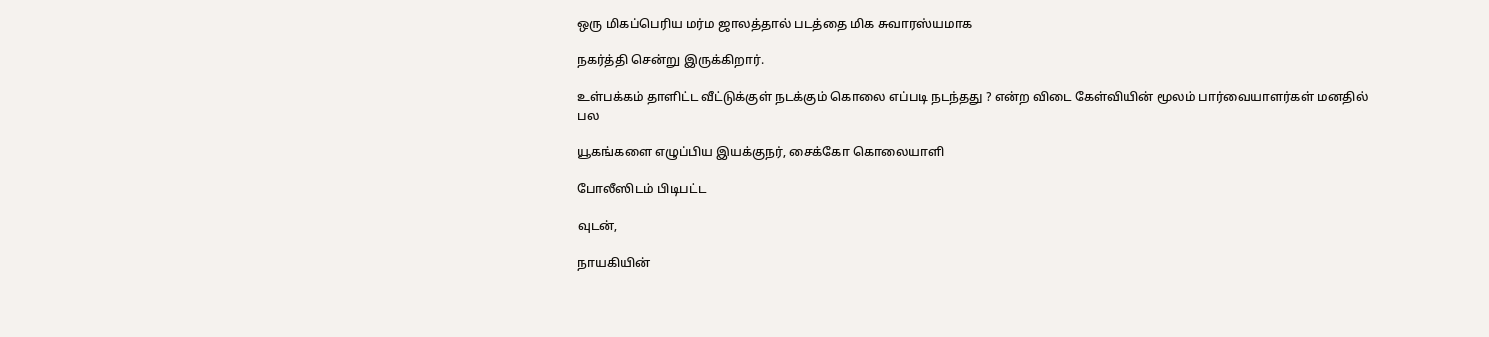ஒரு மிகப்பெரிய மர்ம ஜாலத்தால் படத்தை மிக சுவாரஸ்யமாக

நகர்த்தி சென்று இருக்கிறார்.

உள்பக்கம் தாளிட்ட வீட்டுக்குள் நடக்கும் கொலை எப்படி நடந்தது ? என்ற விடை கேள்வியின் மூலம் பார்வையாளர்கள் மனதில் பல

யூகங்களை எழுப்பிய இயக்குநர், சைக்கோ கொலையாளி

போலீஸிடம் பிடிபட்ட

வுடன்,

நாயகியின்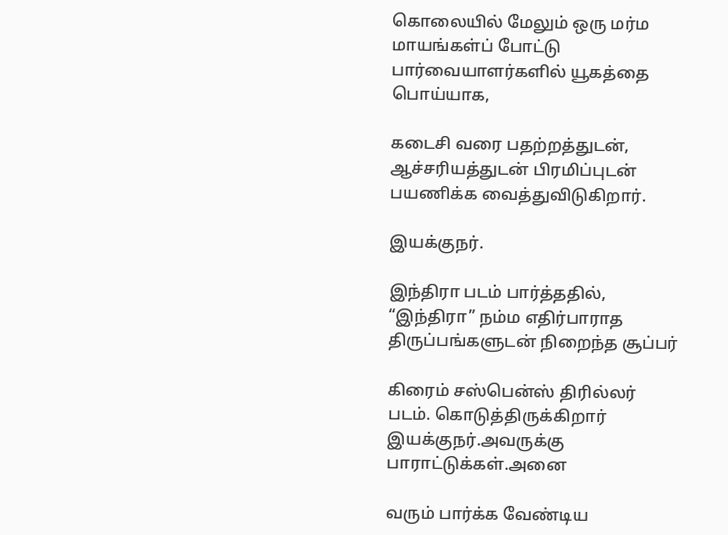கொலையில் மேலும் ஒரு மர்ம மாயங்கள்ப் போட்டு பார்வையாளர்களில் யூகத்தை பொய்யாக,

கடைசி வரை பதற்றத்துடன், ஆச்சரியத்துடன் பிரமிப்புடன் பயணிக்க வைத்துவிடுகிறார்.

இயக்குநர்.

இந்திரா படம் பார்த்ததில், “இந்திரா” நம்ம எதிர்பாராத திருப்பங்களுடன் நிறைந்த சூப்பர்

கிரைம் சஸ்பென்ஸ் திரில்லர் படம். கொடுத்திருக்கிறார் இயக்குநர்.அவருக்கு பாராட்டுக்கள்.அனை

வரும் பார்க்க வேண்டிய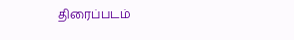திரைப்படம்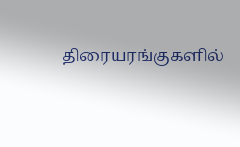திரையரங்குகளில்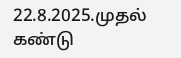22.8.2025.முதல் கண்டு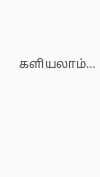களியலாம்…